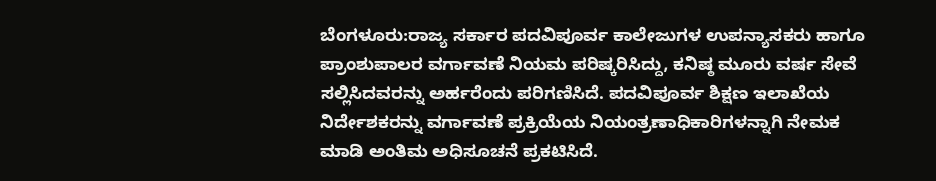ಬೆಂಗಳೂರು:ರಾಜ್ಯ ಸರ್ಕಾರ ಪದವಿಪೂರ್ವ ಕಾಲೇಜುಗಳ ಉಪನ್ಯಾಸಕರು ಹಾಗೂ ಪ್ರಾಂಶುಪಾಲರ ವರ್ಗಾವಣೆ ನಿಯಮ ಪರಿಷ್ಕರಿಸಿದ್ದು, ಕನಿಷ್ಠ ಮೂರು ವರ್ಷ ಸೇವೆ ಸಲ್ಲಿಸಿದವರನ್ನು ಅರ್ಹರೆಂದು ಪರಿಗಣಿಸಿದೆ. ಪದವಿಪೂರ್ವ ಶಿಕ್ಷಣ ಇಲಾಖೆಯ ನಿರ್ದೇಶಕರನ್ನು ವರ್ಗಾವಣೆ ಪ್ರಕ್ರಿಯೆಯ ನಿಯಂತ್ರಣಾಧಿಕಾರಿಗಳನ್ನಾಗಿ ನೇಮಕ ಮಾಡಿ ಅಂತಿಮ ಅಧಿಸೂಚನೆ ಪ್ರಕಟಿಸಿದೆ.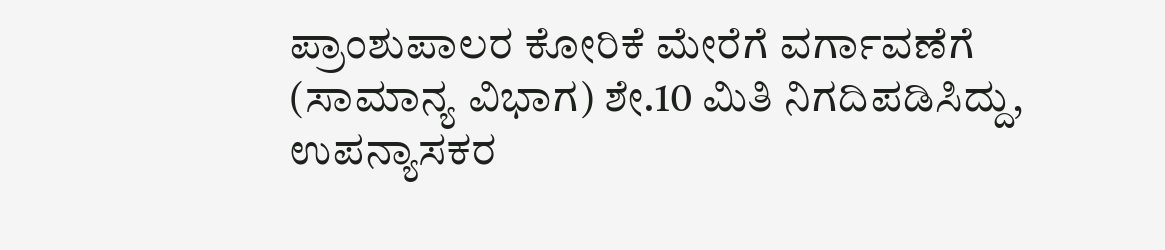ಪ್ರಾಂಶುಪಾಲರ ಕೋರಿಕೆ ಮೇರೆಗೆ ವರ್ಗಾವಣೆಗೆ (ಸಾಮಾನ್ಯ ವಿಭಾಗ) ಶೇ.10 ಮಿತಿ ನಿಗದಿಪಡಿಸಿದ್ದು, ಉಪನ್ಯಾಸಕರ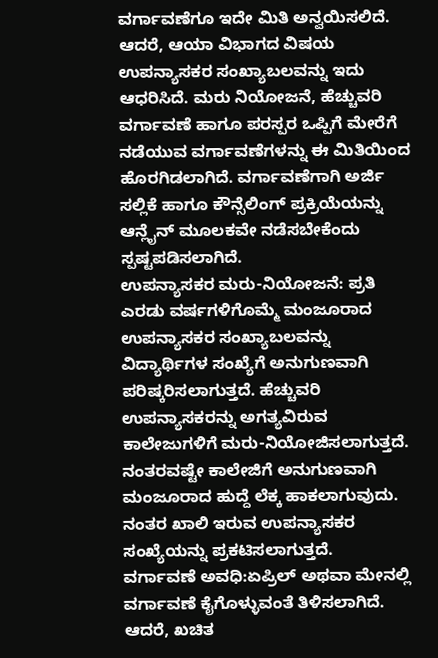ವರ್ಗಾವಣೆಗೂ ಇದೇ ಮಿತಿ ಅನ್ವಯಿಸಲಿದೆ. ಆದರೆ, ಆಯಾ ವಿಭಾಗದ ವಿಷಯ ಉಪನ್ಯಾಸಕರ ಸಂಖ್ಯಾಬಲವನ್ನು ಇದು ಆಧರಿಸಿದೆ. ಮರು ನಿಯೋಜನೆ, ಹೆಚ್ಚುವರಿ ವರ್ಗಾವಣೆ ಹಾಗೂ ಪರಸ್ಪರ ಒಪ್ಪಿಗೆ ಮೇರೆಗೆ ನಡೆಯುವ ವರ್ಗಾವಣೆಗಳನ್ನು ಈ ಮಿತಿಯಿಂದ ಹೊರಗಿಡಲಾಗಿದೆ. ವರ್ಗಾವಣೆಗಾಗಿ ಅರ್ಜಿ ಸಲ್ಲಿಕೆ ಹಾಗೂ ಕೌನ್ಸೆಲಿಂಗ್ ಪ್ರಕ್ರಿಯೆಯನ್ನು ಆನ್ಲೈನ್ ಮೂಲಕವೇ ನಡೆಸಬೇಕೆಂದು ಸ್ಪಷ್ಟಪಡಿಸಲಾಗಿದೆ.
ಉಪನ್ಯಾಸಕರ ಮರು-ನಿಯೋಜನೆ: ಪ್ರತಿ ಎರಡು ವರ್ಷಗಳಿಗೊಮ್ಮೆ ಮಂಜೂರಾದ ಉಪನ್ಯಾಸಕರ ಸಂಖ್ಯಾಬಲವನ್ನು ವಿದ್ಯಾರ್ಥಿಗಳ ಸಂಖ್ಯೆಗೆ ಅನುಗುಣವಾಗಿ ಪರಿಷ್ಕರಿಸಲಾಗುತ್ತದೆ. ಹೆಚ್ಚುವರಿ ಉಪನ್ಯಾಸಕರನ್ನು ಅಗತ್ಯವಿರುವ ಕಾಲೇಜುಗಳಿಗೆ ಮರು-ನಿಯೋಜಿಸಲಾಗುತ್ತದೆ. ನಂತರವಷ್ಟೇ ಕಾಲೇಜಿಗೆ ಅನುಗುಣವಾಗಿ ಮಂಜೂರಾದ ಹುದ್ದೆ ಲೆಕ್ಕ ಹಾಕಲಾಗುವುದು. ನಂತರ ಖಾಲಿ ಇರುವ ಉಪನ್ಯಾಸಕರ ಸಂಖ್ಯೆಯನ್ನು ಪ್ರಕಟಿಸಲಾಗುತ್ತದೆ.
ವರ್ಗಾವಣೆ ಅವಧಿ:ಏಪ್ರಿಲ್ ಅಥವಾ ಮೇನಲ್ಲಿ ವರ್ಗಾವಣೆ ಕೈಗೊಳ್ಳುವಂತೆ ತಿಳಿಸಲಾಗಿದೆ. ಆದರೆ, ಖಚಿತ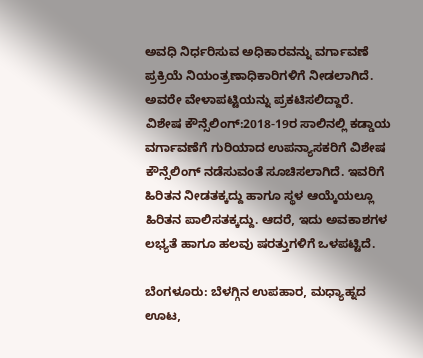ಅವಧಿ ನಿರ್ಧರಿಸುವ ಅಧಿಕಾರವನ್ನು ವರ್ಗಾವಣೆ ಪ್ರಕ್ರಿಯೆ ನಿಯಂತ್ರಣಾಧಿಕಾರಿಗಳಿಗೆ ನೀಡಲಾಗಿದೆ. ಅವರೇ ವೇಳಾಪಟ್ಟಿಯನ್ನು ಪ್ರಕಟಿಸಲಿದ್ದಾರೆ.
ವಿಶೇಷ ಕೌನ್ಸೆಲಿಂಗ್:2018-19ರ ಸಾಲಿನಲ್ಲಿ ಕಡ್ಡಾಯ ವರ್ಗಾವಣೆಗೆ ಗುರಿಯಾದ ಉಪನ್ಯಾಸಕರಿಗೆ ವಿಶೇಷ ಕೌನ್ಸೆಲಿಂಗ್ ನಡೆಸುವಂತೆ ಸೂಚಿಸಲಾಗಿದೆ. ಇವರಿಗೆ ಹಿರಿತನ ನೀಡತಕ್ಕದ್ದು ಹಾಗೂ ಸ್ಥಳ ಆಯ್ಕೆಯಲ್ಲೂ ಹಿರಿತನ ಪಾಲಿಸತಕ್ಕದ್ದು. ಆದರೆ, ಇದು ಅವಕಾಶಗಳ ಲಭ್ಯತೆ ಹಾಗೂ ಹಲವು ಷರತ್ತುಗಳಿಗೆ ಒಳಪಟ್ಟಿದೆ.

ಬೆಂಗಳೂರು: ಬೆಳಗ್ಗಿನ ಉಪಹಾರ, ಮಧ್ಯಾಹ್ನದ ಊಟ,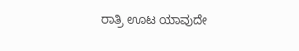ರಾತ್ರಿ ಊಟ ಯಾವುದೇ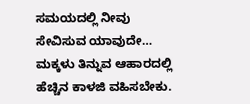ಸಮಯದಲ್ಲಿ ನೀವು ಸೇವಿಸುವ ಯಾವುದೇ…
ಮಕ್ಕಳು ತಿನ್ನುವ ಆಹಾರದಲ್ಲಿ ಹೆಚ್ಚಿನ ಕಾಳಜಿ ವಹಿಸಬೇಕು.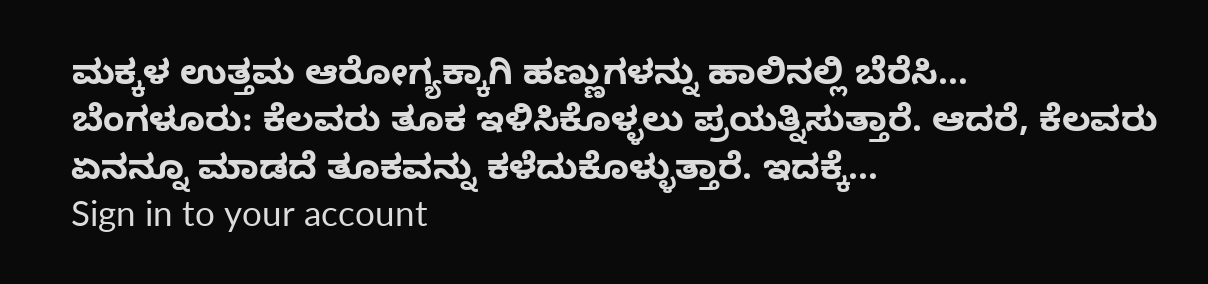ಮಕ್ಕಳ ಉತ್ತಮ ಆರೋಗ್ಯಕ್ಕಾಗಿ ಹಣ್ಣುಗಳನ್ನು ಹಾಲಿನಲ್ಲಿ ಬೆರೆಸಿ…
ಬೆಂಗಳೂರು: ಕೆಲವರು ತೂಕ ಇಳಿಸಿಕೊಳ್ಳಲು ಪ್ರಯತ್ನಿಸುತ್ತಾರೆ. ಆದರೆ, ಕೆಲವರು ಏನನ್ನೂ ಮಾಡದೆ ತೂಕವನ್ನು ಕಳೆದುಕೊಳ್ಳುತ್ತಾರೆ. ಇದಕ್ಕೆ…
Sign in to your account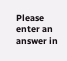Please enter an answer in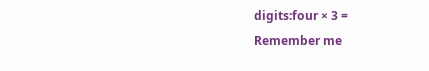digits:four × 3 =
Remember me